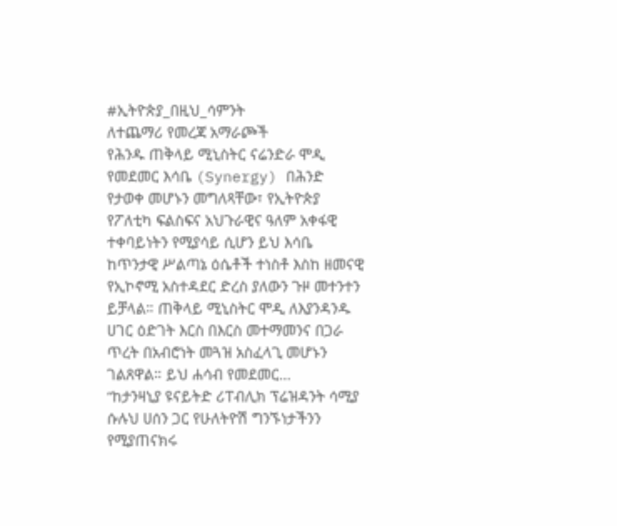#ኢትዮጵያ_በዚህ_ሳምንት
ለተጨማሪ የመረጃ አማራጮች
የሕንዱ ጠቅላይ ሚኒስትር ናሬንድራ ሞዲ የመደመር እሳቤ (Synergy) በሕንድ የታወቀ መሆኑን መግለጻቸው፣ የኢትዮጵያ የፖለቲካ ፍልስፍና አህጉራዊና ዓለም አቀፋዊ ተቀባይነትን የሚያሳይ ሲሆን ይህ እሳቤ ከጥንታዊ ሥልጣኔ ዕሴቶች ተነስቶ እስከ ዘመናዊ የኢኮኖሚ አስተዳደር ድረስ ያለውን ጉዞ መተንተን ይቻላል። ጠቅላይ ሚኒስትር ሞዲ ለእያንዳንዱ ሀገር ዕድገት እርስ በእርስ መተማመንና በጋራ ጥረት በአብሮነት መጓዝ አስፈላጊ መሆኑን ገልጸዋል። ይህ ሐሳብ የመደመር…
“ከታንዛኒያ ዩናይትድ ሪፐብሊክ ፕሬዝዳንት ሳሚያ ሱሉህ ሀሰን ጋር የሁለትዮሽ ግንኙነታችንን የሚያጠናክሩ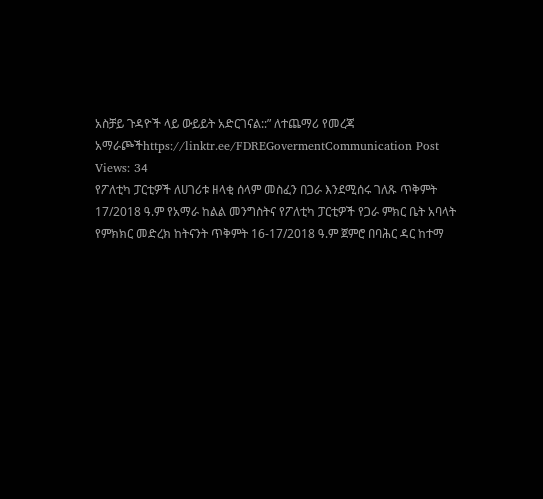አስቻይ ጉዳዮች ላይ ውይይት አድርገናል::” ለተጨማሪ የመረጃ አማራጮችhttps://linktr.ee/FDREGovermentCommunication Post Views: 34
የፖለቲካ ፓርቲዎች ለሀገሪቱ ዘላቂ ሰላም መስፈን በጋራ እንደሚሰሩ ገለጹ ጥቅምት 17/2018 ዓ.ም የአማራ ከልል መንግስትና የፖለቲካ ፓርቲዎች የጋራ ምክር ቤት አባላት የምክክር መድረክ ከትናንት ጥቅምት 16-17/2018 ዓ.ም ጀምሮ በባሕር ዳር ከተማ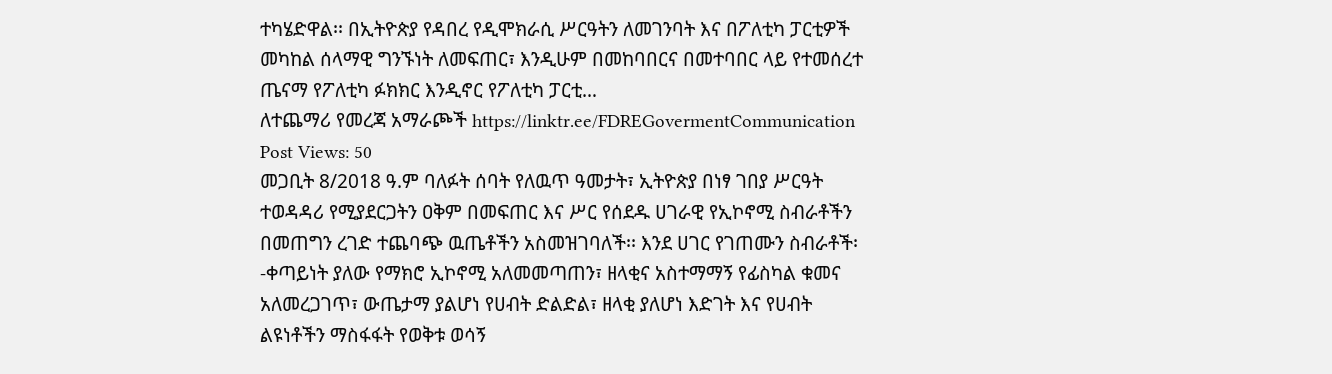ተካሄድዋል፡፡ በኢትዮጵያ የዳበረ የዲሞክራሲ ሥርዓትን ለመገንባት እና በፖለቲካ ፓርቲዎች መካከል ሰላማዊ ግንኙነት ለመፍጠር፣ እንዲሁም በመከባበርና በመተባበር ላይ የተመሰረተ ጤናማ የፖለቲካ ፉክክር እንዲኖር የፖለቲካ ፓርቲ…
ለተጨማሪ የመረጃ አማራጮች https://linktr.ee/FDREGovermentCommunication Post Views: 50
መጋቢት 8/2018 ዓ.ም ባለፉት ሰባት የለዉጥ ዓመታት፣ ኢትዮጵያ በነፃ ገበያ ሥርዓት ተወዳዳሪ የሚያደርጋትን ዐቅም በመፍጠር እና ሥር የሰደዱ ሀገራዊ የኢኮኖሚ ስብራቶችን በመጠግን ረገድ ተጨባጭ ዉጤቶችን አስመዝገባለች፡፡ እንደ ሀገር የገጠሙን ስብራቶች፡-ቀጣይነት ያለው የማክሮ ኢኮኖሚ አለመመጣጠን፣ ዘላቂና አስተማማኝ የፊስካል ቁመና አለመረጋገጥ፣ ውጤታማ ያልሆነ የሀብት ድልድል፣ ዘላቂ ያለሆነ እድገት እና የሀብት ልዩነቶችን ማስፋፋት የወቅቱ ወሳኝ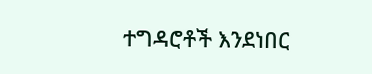ተግዳሮቶች እንደነበር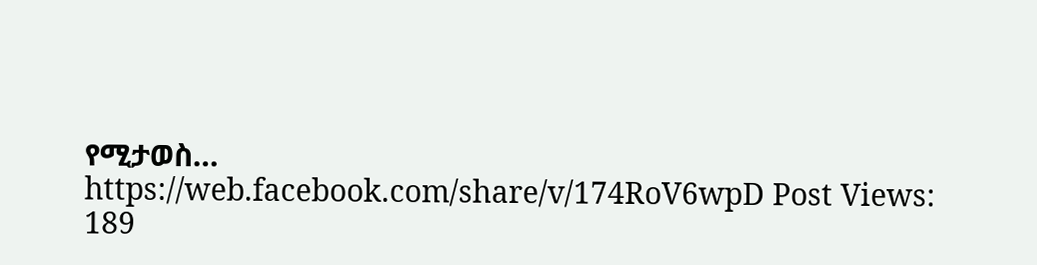የሚታወስ…
https://web.facebook.com/share/v/174RoV6wpD Post Views: 189